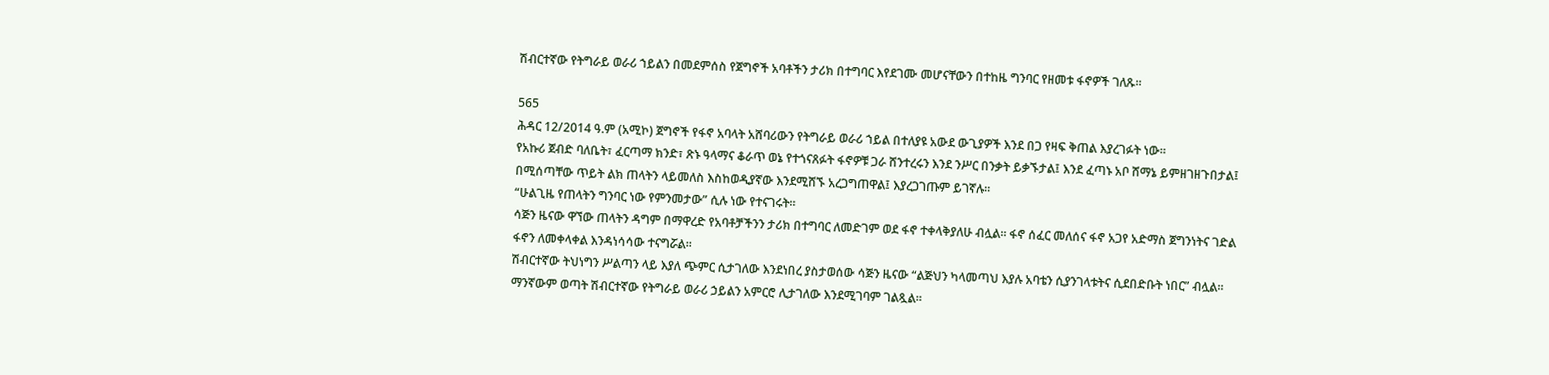ሽብርተኛው የትግራይ ወራሪ ኀይልን በመደምሰስ የጀግኖች አባቶችን ታሪክ በተግባር እየደገሙ መሆናቸውን በተከዜ ግንባር የዘመቱ ፋኖዎች ገለጹ።

565
ሕዳር 12/2014 ዓ.ም (አሚኮ) ጀግኖች የፋኖ አባላት አሸባሪውን የትግራይ ወራሪ ኀይል በተለያዩ አውደ ውጊያዎች እንደ በጋ የዛፍ ቅጠል እያረገፉት ነው፡፡
የአኩሪ ጀብድ ባለቤት፣ ፈርጣማ ክንድ፣ ጽኑ ዓላማና ቆራጥ ወኔ የተጎናጸፉት ፋኖዎቹ ጋራ ሸንተረሩን እንደ ንሥር በንቃት ይቃኙታል፤ እንደ ፈጣኑ አቦ ሸማኔ ይምዘገዘጉበታል፤ በሚሰጣቸው ጥይት ልክ ጠላትን ላይመለስ እስከወዲያኛው እንደሚሸኙ አረጋግጠዋል፤ እያረጋገጡም ይገኛሉ።
“ሁልጊዜ የጠላትን ግንባር ነው የምንመታው” ሲሉ ነው የተናገሩት።
ሳጅን ዜናው ዋኘው ጠላትን ዳግም በማዋረድ የአባቶቻችንን ታሪክ በተግባር ለመድገም ወደ ፋኖ ተቀላቅያለሁ ብሏል። ፋኖ ሰፈር መለሰና ፋኖ አጋየ አድማስ ጀግንነትና ገድል ፋኖን ለመቀላቀል እንዳነሳሳው ተናግሯል።
ሽብርተኛው ትህነግን ሥልጣን ላይ እያለ ጭምር ሲታገለው እንደነበረ ያስታወሰው ሳጅን ዜናው “ልጅህን ካላመጣህ እያሉ አባቴን ሲያንገላቱትና ሲደበድቡት ነበር” ብሏል።
ማንኛውም ወጣት ሽብርተኛው የትግራይ ወራሪ ኃይልን አምርሮ ሊታገለው እንደሚገባም ገልጿል።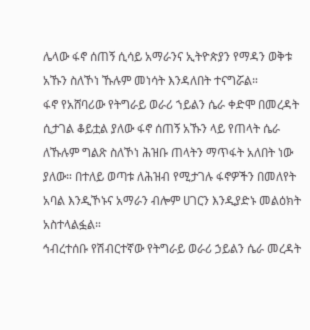ሌላው ፋኖ ሰጠኝ ሲሳይ አማራንና ኢትዮጵያን የማዳን ወቅቱ አኹን ስለኾነ ኹሉም መነሳት እንዳለበት ተናግሯል።
ፋኖ የአሸባሪው የትግራይ ወራሪ ኀይልን ሴራ ቀድሞ በመረዳት ሲታገል ቆይቷል ያለው ፋኖ ሰጠኝ አኹን ላይ የጠላት ሴራ ለኹሉም ግልጽ ስለኾነ ሕዝቡ ጠላትን ማጥፋት አለበት ነው ያለው። በተለይ ወጣቱ ለሕዝብ የሚታገሉ ፋኖዎችን በመለየት አባል እንዲኾኑና አማራን ብሎም ሀገርን እንዲያድኑ መልዕክት አስተላልፏል።
ኅብረተሰቡ የሽብርተኛው የትግራይ ወራሪ ኃይልን ሴራ መረዳት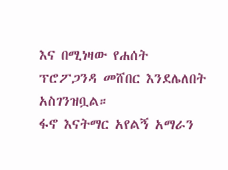እና በሚነዛው የሐሰት ፕሮፖጋንዳ መሸበር እንደሌለበት አስገንዝቧል።
ፋኖ እናትማር አየልኝ አማራን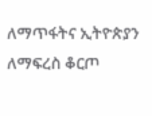ለማጥፋትና ኢትዮጵያን ለማፍረስ ቆርጦ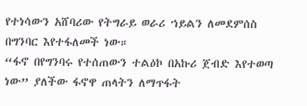የተነሳውን አሸባሪው የትግራይ ወራሪ ኀይልን ለመደምሰስ በግንባር እየተፋለመች ነው።
“ፋኖ በየግንባሩ የተሰጠውን ተልዕኮ በአኩሪ ጀብድ እየተወጣ ነው” ያለችው ፋኖዋ ጠላትን ለማጥፋት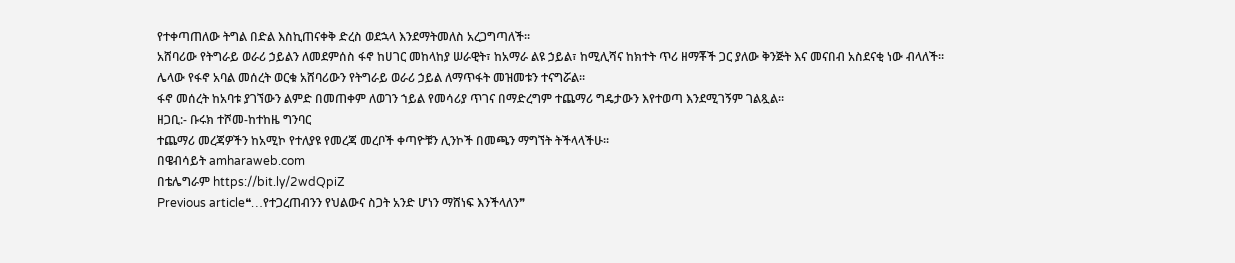የተቀጣጠለው ትግል በድል እስኪጠናቀቅ ድረስ ወደኋላ እንደማትመለስ አረጋግጣለች።
አሸባሪው የትግራይ ወራሪ ኃይልን ለመደምሰስ ፋኖ ከሀገር መከላከያ ሠራዊት፣ ከአማራ ልዩ ኃይል፣ ከሚሊሻና ከክተት ጥሪ ዘማቾች ጋር ያለው ቅንጅት እና መናበብ አስደናቂ ነው ብላለች።
ሌላው የፋኖ አባል መሰረት ወርቁ አሸባሪውን የትግራይ ወራሪ ኃይል ለማጥፋት መዝመቱን ተናግሯል።
ፋኖ መሰረት ከአባቱ ያገኘውን ልምድ በመጠቀም ለወገን ኀይል የመሳሪያ ጥገና በማድረግም ተጨማሪ ግዴታውን እየተወጣ እንደሚገኝም ገልጿል።
ዘጋቢ:- ቡሩክ ተሾመ-ከተከዜ ግንባር
ተጨማሪ መረጃዎችን ከአሚኮ የተለያዩ የመረጃ መረቦች ቀጣዮቹን ሊንኮች በመጫን ማግኘት ትችላላችሁ፡፡
በዌብሳይት amharaweb.com
በቴሌግራም https://bit.ly/2wdQpiZ
Previous article❝…የተጋረጠብንን የህልውና ስጋት አንድ ሆነን ማሸነፍ እንችላለን❞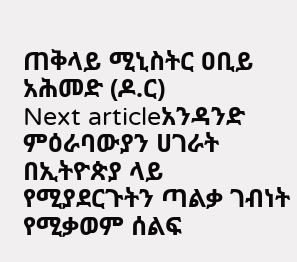ጠቅላይ ሚኒስትር ዐቢይ አሕመድ (ዶ.ር)
Next articleአንዳንድ ምዕራባውያን ሀገራት በኢትዮጵያ ላይ የሚያደርጉትን ጣልቃ ገብነት የሚቃወም ሰልፍ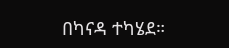በካናዳ ተካሄደ።